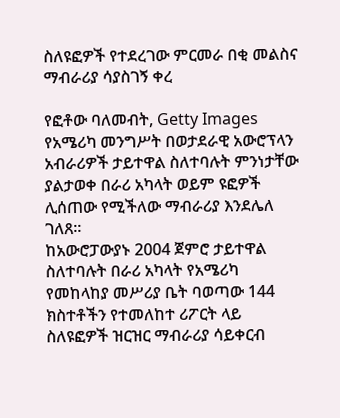ስለዩፎዎች የተደረገው ምርመራ በቂ መልስና ማብራሪያ ሳያስገኝ ቀረ

የፎቶው ባለመብት, Getty Images
የአሜሪካ መንግሥት በወታደራዊ አውሮፕላን አብራሪዎች ታይተዋል ስለተባሉት ምንነታቸው ያልታወቀ በራሪ አካላት ወይም ዩፎዎች ሊሰጠው የሚችለው ማብራሪያ እንደሌለ ገለጸ።
ከአውሮፓውያኑ 2004 ጀምሮ ታይተዋል ስለተባሉት በራሪ አካላት የአሜሪካ የመከላከያ መሥሪያ ቤት ባወጣው 144 ክስተቶችን የተመለከተ ሪፖርት ላይ ስለዩፎዎች ዝርዝር ማብራሪያ ሳይቀርብ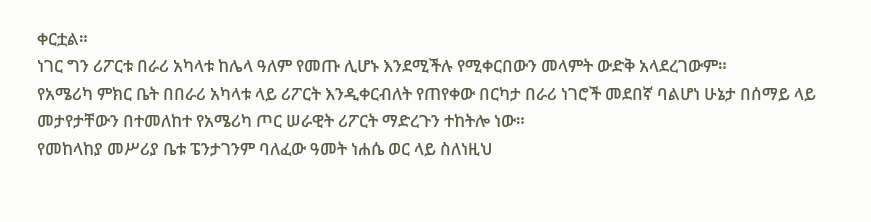ቀርቷል።
ነገር ግን ሪፖርቱ በራሪ አካላቱ ከሌላ ዓለም የመጡ ሊሆኑ እንደሚችሉ የሚቀርበውን መላምት ውድቅ አላደረገውም።
የአሜሪካ ምክር ቤት በበራሪ አካላቱ ላይ ሪፖርት እንዲቀርብለት የጠየቀው በርካታ በራሪ ነገሮች መደበኛ ባልሆነ ሁኔታ በሰማይ ላይ መታየታቸውን በተመለከተ የአሜሪካ ጦር ሠራዊት ሪፖርት ማድረጉን ተከትሎ ነው።
የመከላከያ መሥሪያ ቤቱ ፔንታገንም ባለፈው ዓመት ነሐሴ ወር ላይ ስለነዚህ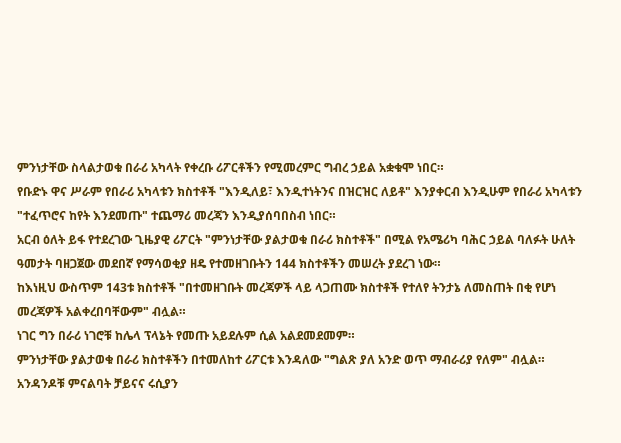ምንነታቸው ስላልታወቁ በራሪ አካላት የቀረቡ ሪፖርቶችን የሚመረምር ግብረ ኃይል አቋቁሞ ነበር።
የቡድኑ ዋና ሥራም የበራሪ አካላቱን ክስተቶች "እንዲለይ፣ እንዲተነትንና በዝርዝር ለይቶ" እንያቀርብ እንዲሁም የበራሪ አካላቱን "ተፈጥሮና ከየት እንደመጡ" ተጨማሪ መረጃን እንዲያሰባበስብ ነበር።
አርብ ዕለት ይፋ የተደረገው ጊዜያዊ ሪፖርት "ምንነታቸው ያልታወቁ በራሪ ክስተቶች" በሚል የአሜሪካ ባሕር ኃይል ባለፉት ሁለት ዓመታት ባዘጋጀው መደበኛ የማሳወቂያ ዘዴ የተመዘገቡትን 144 ክስተቶችን መሠረት ያደረገ ነው።
ከእነዚህ ውስጥም 143ቱ ክስተቶች "በተመዘገቡት መረጃዎች ላይ ላጋጠሙ ክስተቶች የተለየ ትንታኔ ለመስጠት በቂ የሆነ መረጃዎች አልቀረበባቸውም" ብሏል።
ነገር ግን በራሪ ነገሮቹ ከሌላ ፕላኔት የመጡ አይደሉም ሲል አልደመደመም።
ምንነታቸው ያልታወቁ በራሪ ክስተቶችን በተመለከተ ሪፖርቱ እንዳለው "ግልጽ ያለ አንድ ወጥ ማብራሪያ የለም" ብሏል።
አንዳንዶቹ ምናልባት ቻይናና ሩሲያን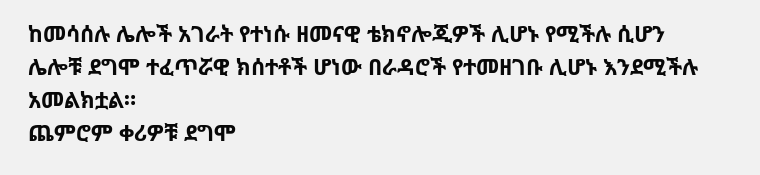ከመሳሰሉ ሌሎች አገራት የተነሱ ዘመናዊ ቴክኖሎጂዎች ሊሆኑ የሚችሉ ሲሆን ሌሎቹ ደግሞ ተፈጥሯዊ ክሰተቶች ሆነው በራዳሮች የተመዘገቡ ሊሆኑ እንደሚችሉ አመልክቷል።
ጨምሮም ቀሪዎቹ ደግሞ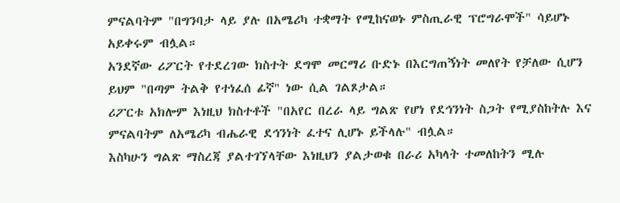ምናልባትም "በግንባታ ላይ ያሉ በአሜሪካ ተቋማት የሚከናወኑ ምስጢራዊ ፕሮግራሞች" ሳይሆኑ አይቀሩም ብሏል።
አንደኛው ሪፖርት የተደረገው ክስተት ደግሞ መርማሪ ቡድኑ በእርግጠኝነት መለየት የቻለው ሲሆን ይህም "በጣም ትልቅ የተነፈሰ ፊኛ" ነው ሲል ገልጾታል።
ሪፖርቱ አክሎም እነዚህ ክስተቶች "በአየር በረራ ላይ ግልጽ የሆነ የደኅንነት ስጋት የሚያስከትሉ እና ምናልባትም ለአሜሪካ ብሔራዊ ደኅንነት ፈተና ሊሆኑ ይችላሉ" ብሏል።
እስካሁን ግልጽ ማስረጃ ያልተገኘላቸው እነዚህን ያልታወቁ በራሪ አካላት ተመለከትን ሚሉ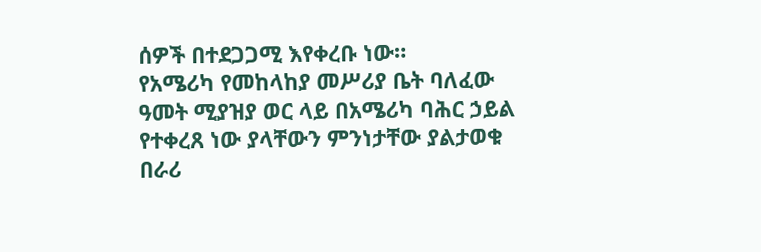ሰዎች በተደጋጋሚ እየቀረቡ ነው።
የአሜሪካ የመከላከያ መሥሪያ ቤት ባለፈው ዓመት ሚያዝያ ወር ላይ በአሜሪካ ባሕር ኃይል የተቀረጸ ነው ያላቸውን ምንነታቸው ያልታወቁ በራሪ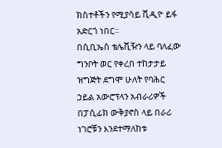ክስተቶችን የሚያሳይ ቪዲዮ ይፋ አድርጎ ነበር።
በሲቢኤስ ቴሌቪዥን ላይ ባለፈው ግንቦት ወር የቀረበ ተከታታይ ዝግጅት ደግሞ ሁለት የባሕር ኃይል አውሮፕላን አብራሪዎች በፓሲፊክ ውቅያኖስ ላይ በራሪ ነገሮቹን እንደተማለከቱ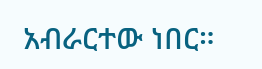አብራርተው ነበር።